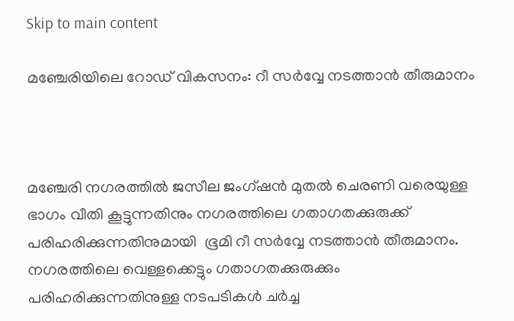Skip to main content

മഞ്ചേരിയിലെ റോഡ് വികസനം: റീ സര്‍വ്വേ നടത്താന്‍ തീരുമാനം



മഞ്ചേരി നഗരത്തില്‍ ജസീല ജംഗ്ഷന്‍ മുതല്‍ ചെരണി വരെയുള്ള ഭാഗം വീതി കൂട്ടുന്നതിനും നഗരത്തിലെ ഗതാഗതക്കുരുക്ക് പരിഹരിക്കുന്നതിനുമായി  ഭൂമി റീ സര്‍വ്വേ നടത്താന്‍ തീരുമാനം. നഗരത്തിലെ വെള്ളക്കെട്ടും ഗതാഗതക്കുരുക്കും പരിഹരിക്കുന്നതിനുള്ള നടപടികള്‍ ചര്‍ച്ച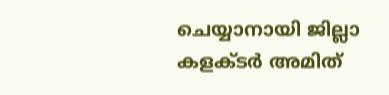ചെയ്യാനായി ജില്ലാ കളക്ടര്‍ അമിത്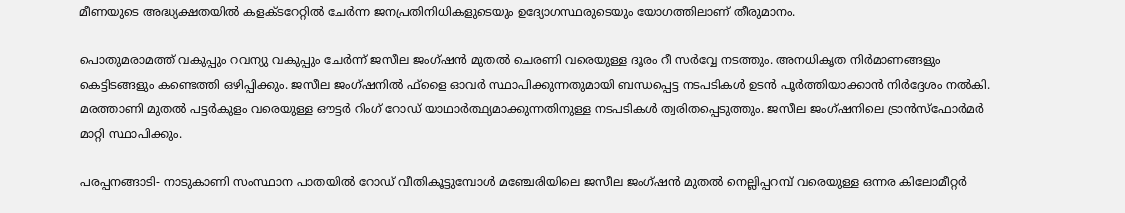മീണയുടെ അദ്ധ്യക്ഷതയില്‍ കളക്ടറേറ്റില്‍ ചേര്‍ന്ന ജനപ്രതിനിധികളുടെയും ഉദ്യോഗസ്ഥരുടെയും യോഗത്തിലാണ് തീരുമാനം.

പൊതുമരാമത്ത് വകുപ്പും റവന്യു വകുപ്പും ചേര്‍ന്ന് ജസീല ജംഗ്ഷന്‍ മുതല്‍ ചെരണി വരെയുള്ള ദൂരം റീ സര്‍വ്വേ നടത്തും. അനധികൃത നിര്‍മാണങ്ങളും കെട്ടിടങ്ങളും കണ്ടെത്തി ഒഴിപ്പിക്കും. ജസീല ജംഗ്ഷനില്‍ ഫ്‌ളൈ ഓവര്‍ സ്ഥാപിക്കുന്നതുമായി ബന്ധപ്പെട്ട നടപടികള്‍ ഉടന്‍ പൂര്‍ത്തിയാക്കാന്‍ നിര്‍ദ്ദേശം നല്‍കി. മരത്താണി മുതല്‍ പട്ടര്‍കുളം വരെയുള്ള ഔട്ടര്‍ റിംഗ് റോഡ് യാഥാര്‍ത്ഥ്യമാക്കുന്നതിനുള്ള നടപടികള്‍ ത്വരിതപ്പെടുത്തും. ജസീല ജംഗ്ഷനിലെ ട്രാന്‍സ്‌ഫോര്‍മര്‍ മാറ്റി സ്ഥാപിക്കും.

പരപ്പനങ്ങാടി- നാടുകാണി സംസ്ഥാന പാതയില്‍ റോഡ് വീതികൂട്ടുമ്പോള്‍ മഞ്ചേരിയിലെ ജസീല ജംഗ്ഷന്‍ മുതല്‍ നെല്ലിപ്പറമ്പ് വരെയുള്ള ഒന്നര കിലോമീറ്റര്‍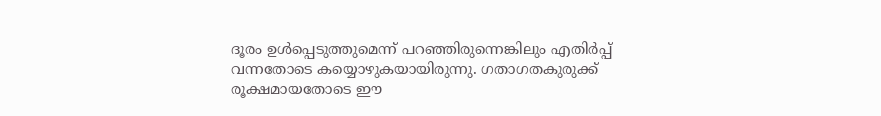ദൂരം ഉള്‍പ്പെടുത്തുമെന്ന് പറഞ്ഞിരുന്നെങ്കിലും എതിര്‍പ്പ് വന്നതോടെ കയ്യൊഴുകയായിരുന്നു. ഗതാഗതകുരുക്ക് രൂക്ഷമായതോടെ ഈ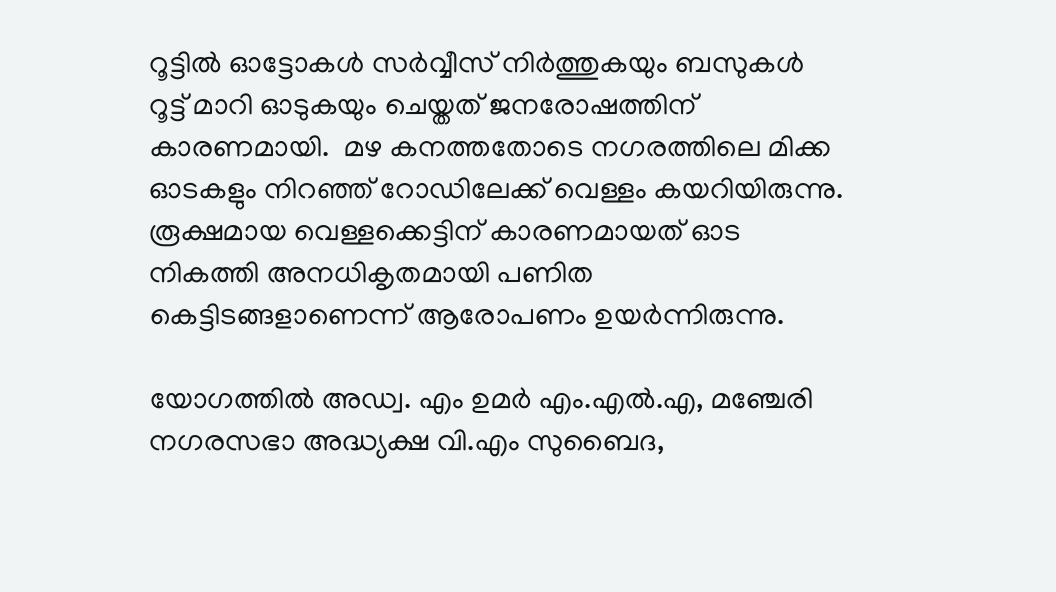റൂട്ടില്‍ ഓട്ടോകള്‍ സര്‍വ്വീസ് നിര്‍ത്തുകയും ബസുകള്‍ റൂട്ട് മാറി ഓടുകയും ചെയ്തത് ജനരോഷത്തിന് കാരണമായി.  മഴ കനത്തതോടെ നഗരത്തിലെ മിക്ക ഓടകളും നിറഞ്ഞ് റോഡിലേക്ക് വെള്ളം കയറിയിരുന്നു. രൂക്ഷമായ വെള്ളക്കെട്ടിന് കാരണമായത് ഓട നികത്തി അനധികൃതമായി പണിത കെട്ടിടങ്ങളാണെന്ന് ആരോപണം ഉയര്‍ന്നിരുന്നു.

യോഗത്തില്‍ അഡ്വ. എം ഉമര്‍ എം.എല്‍.എ, മഞ്ചേരി നഗരസഭാ അദ്ധ്യക്ഷ വി.എം സുബൈദ,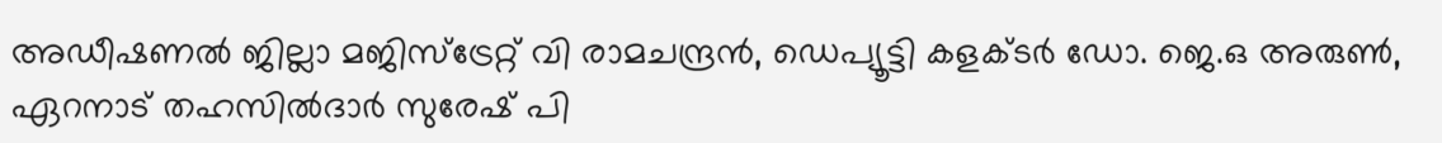അഡീഷണല്‍ ജില്ലാ മജിസ്‌ട്രേറ്റ് വി രാമചന്ദ്രന്‍, ഡെപ്യൂട്ടി കളക്ടര്‍ ഡോ. ജെ.ഒ അരുണ്‍, ഏറനാട് തഹസില്‍ദാര്‍ സുരേഷ് പി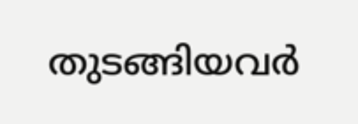തുടങ്ങിയവര്‍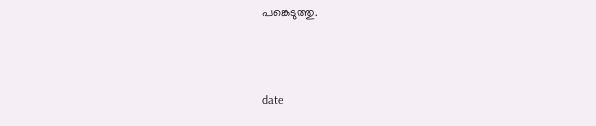പങ്കെടുത്തു.



date